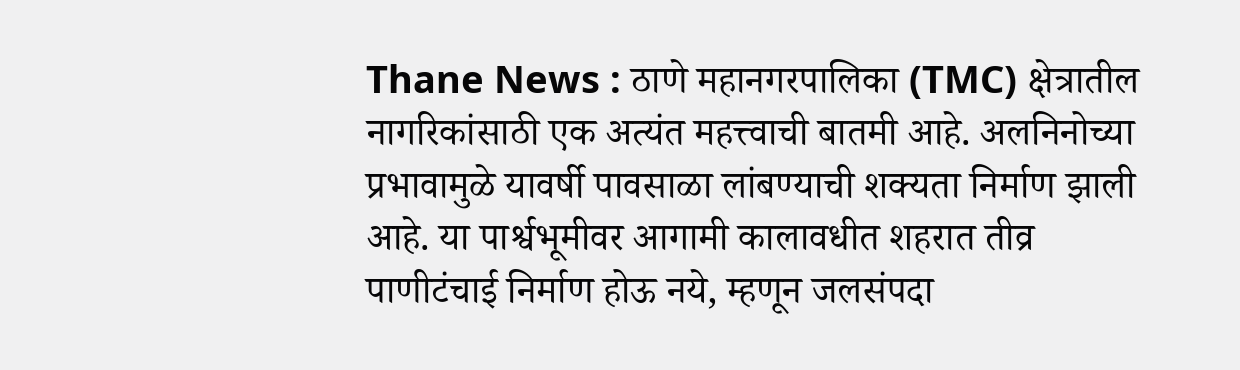Thane News : ठाणे महानगरपालिका (TMC) क्षेत्रातील नागरिकांसाठी एक अत्यंत महत्त्वाची बातमी आहे. अलनिनोच्या प्रभावामुळे यावर्षी पावसाळा लांबण्याची शक्यता निर्माण झाली आहे. या पार्श्वभूमीवर आगामी कालावधीत शहरात तीव्र पाणीटंचाई निर्माण होऊ नये, म्हणून जलसंपदा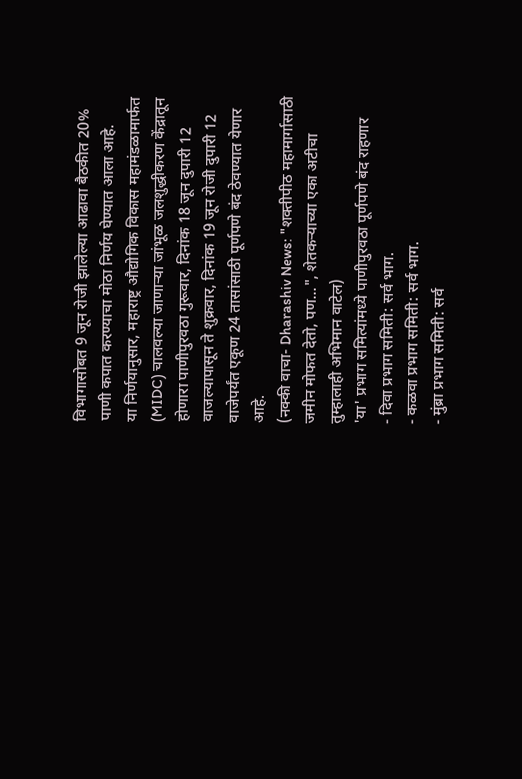विभागासोबत 9 जून रोजी झालेल्या आढावा बैठकीत 20% पाणी कपात करण्याचा मोठा निर्णय घेण्यात आला आहे.
या निर्णयानुसार, महाराष्ट्र औद्योगिक विकास महामंडळामार्फत (MIDC) चालवल्या जाणाऱ्या जांभूळ जलशुद्धीकरण केंद्रातून होणारा पाणीपुरवठा गुरूवार, दिनांक 18 जून दुपारी 12 वाजल्यापासून ते शुक्रवार, दिनांक 19 जून रोजी दुपारी 12 वाजेपर्यंत एकूण 24 तासांसाठी पूर्णपणे बंद ठेवण्यात येणार आहे.
(नक्की वाचा- Dharashiv News: "शक्तीपीठ महामार्गासाठी जमीन मोफत देतो, पण...", शेतकऱ्याच्या एका अटीचा तुम्हालाही अभिमान वाटेल)
'या' प्रभाग समित्यांमध्ये पाणीपुरवठा पूर्णपणे बंद राहणार
- दिवा प्रभाग समिती: सर्व भाग.
- कळवा प्रभाग समिती: सर्व भाग.
- मुंब्रा प्रभाग समिती: सर्व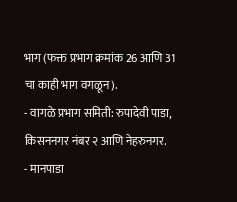भाग (फक्त प्रभाग क्रमांक 26 आणि 31 चा काही भाग वगळून).
- वागळे प्रभाग समिती: रुपादेवी पाडा, किसननगर नंबर २ आणि नेहरुनगर.
- मानपाडा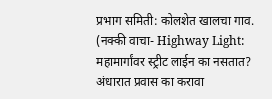प्रभाग समिती: कोलशेत खालचा गाव.
(नक्की वाचा- Highway Light: महामार्गांवर स्ट्रीट लाईन का नसतात? अंधारात प्रवास का करावा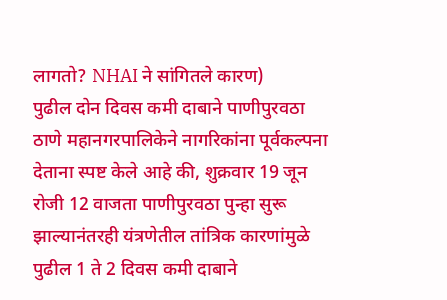लागतो? NHAI ने सांगितले कारण)
पुढील दोन दिवस कमी दाबाने पाणीपुरवठा
ठाणे महानगरपालिकेने नागरिकांना पूर्वकल्पना देताना स्पष्ट केले आहे की, शुक्रवार 19 जून रोजी 12 वाजता पाणीपुरवठा पुन्हा सुरू झाल्यानंतरही यंत्रणेतील तांत्रिक कारणांमुळे पुढील 1 ते 2 दिवस कमी दाबाने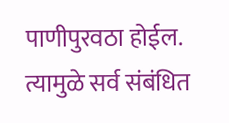पाणीपुरवठा होईल. त्यामुळे सर्व संबंधित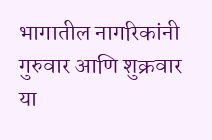भागातील नागरिकांनी गुरुवार आणि शुक्रवार या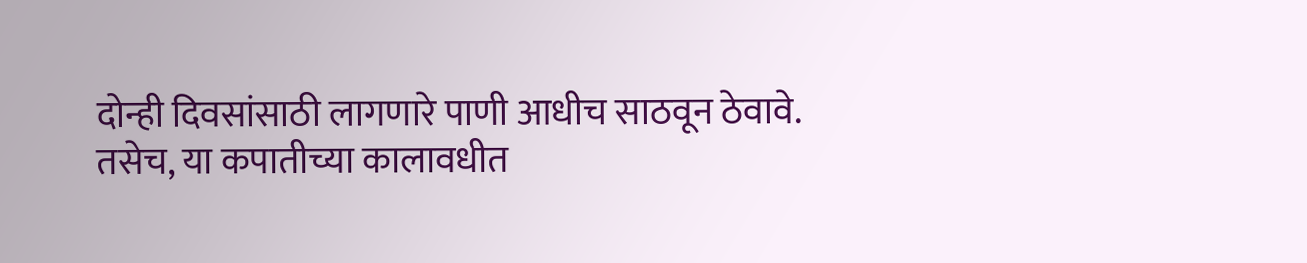दोन्ही दिवसांसाठी लागणारे पाणी आधीच साठवून ठेवावे. तसेच, या कपातीच्या कालावधीत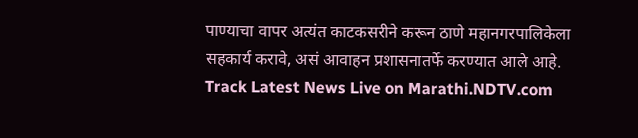पाण्याचा वापर अत्यंत काटकसरीने करून ठाणे महानगरपालिकेला सहकार्य करावे, असं आवाहन प्रशासनातर्फे करण्यात आले आहे.
Track Latest News Live on Marathi.NDTV.com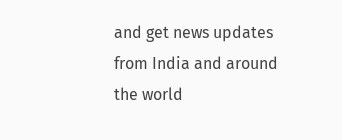and get news updates from India and around the world